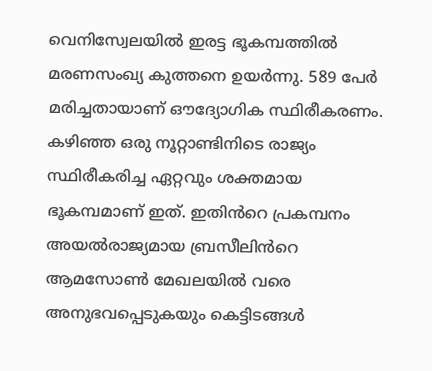വെനിസ്വേലയിൽ ഇരട്ട ഭൂകമ്പത്തിൽ മരണസംഖ്യ കുത്തനെ ഉയർന്നു. 589 പേർ മരിച്ചതായാണ് ഔദ്യോഗിക സ്ഥിരീകരണം.
കഴിഞ്ഞ ഒരു നൂറ്റാണ്ടിനിടെ രാജ്യം സ്ഥിരീകരിച്ച ഏറ്റവും ശക്തമായ ഭൂകമ്പമാണ് ഇത്. ഇതിൻറെ പ്രകമ്പനം അയൽരാജ്യമായ ബ്രസീലിൻറെ ആമസോൺ മേഖലയിൽ വരെ അനുഭവപ്പെടുകയും കെട്ടിടങ്ങൾ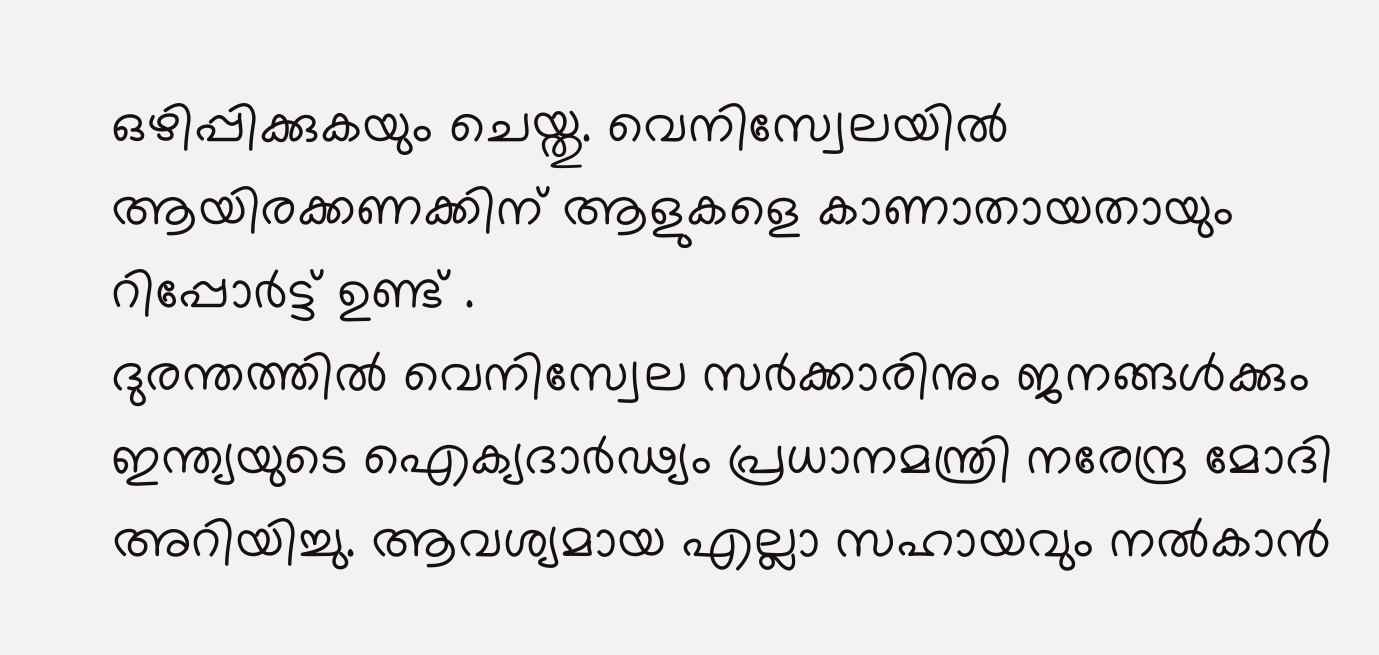ഒഴിപ്പിക്കുകയും ചെയ്തു. വെനിസ്വേലയിൽ ആയിരക്കണക്കിന് ആളുകളെ കാണാതായതായും റിപ്പോർട്ട് ഉണ്ട് .
ദുരന്തത്തിൽ വെനിസ്വേല സർക്കാരിനും ജനങ്ങൾക്കും ഇന്ത്യയുടെ ഐക്യദാർഢ്യം പ്രധാനമന്ത്രി നരേന്ദ്ര മോദി അറിയിച്ചു. ആവശ്യമായ എല്ലാ സഹായവും നൽകാൻ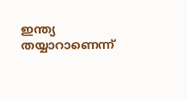ഇന്ത്യ തയ്യാറാണെന്ന്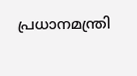പ്രധാനമന്ത്രി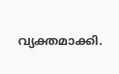വ്യക്തമാക്കി.